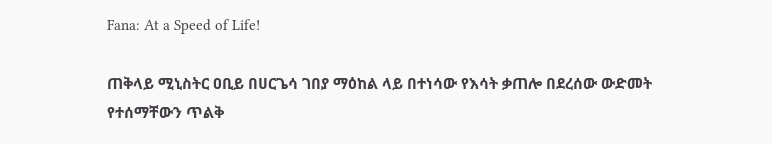Fana: At a Speed of Life!

ጠቅላይ ሚኒስትር ዐቢይ በሀርጌሳ ገበያ ማዕከል ላይ በተነሳው የእሳት ቃጠሎ በደረሰው ውድመት የተሰማቸውን ጥልቅ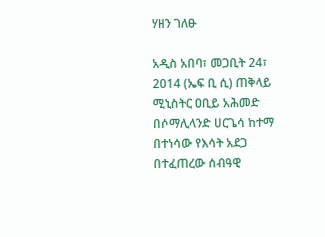ሃዘን ገለፁ

አዲስ አበባ፣ መጋቢት 24፣ 2014 (ኤፍ ቢ ሲ) ጠቅላይ ሚኒስትር ዐቢይ አሕመድ በሶማሊላንድ ሀርጌሳ ከተማ በተነሳው የእሳት አደጋ በተፈጠረው ሰብዓዊ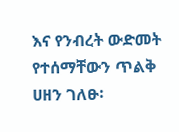እና የንብረት ውድመት የተሰማቸውን ጥልቅ ሀዘን ገለፁ፡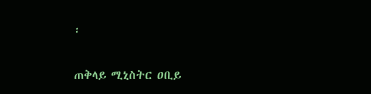፡

ጠቅላይ ሚኒስትር ዐቢይ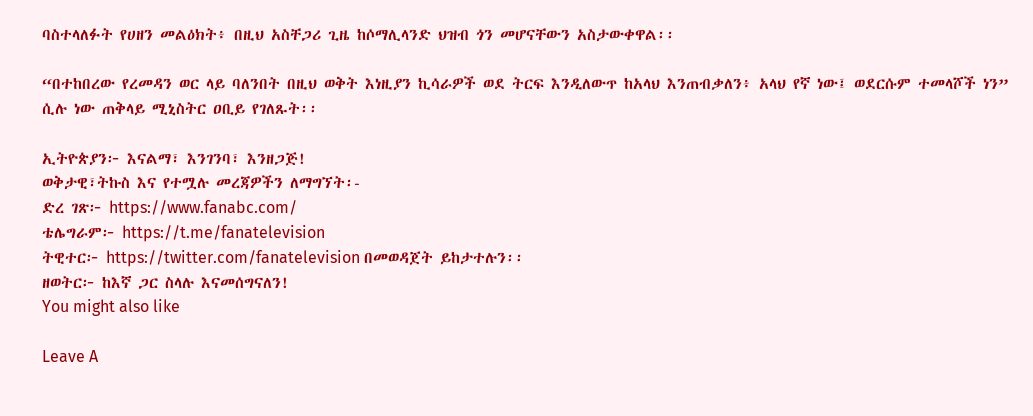ባስተላለፉት የሀዘን መልዕክት፥ በዚህ አስቸጋሪ ጊዜ ከሶማሊላንድ ህዝብ ጎን መሆናቸውን አስታውቀዋል፡፡

“በተከበረው የረመዳን ወር ላይ ባለንበት በዚህ ወቅት እነዚያን ኪሳራዎች ወደ ትርፍ እንዲለውጥ ከአላህ እንጠብቃለን፥ አላህ የኛ ነው፤ ወደርሱም ተመላሾች ነን” ሲሉ ነው ጠቅላይ ሚኒስትር ዐቢይ የገለጹት፡፡

ኢትዮጵያን፦ እናልማ፣ እንገንባ፣ እንዘጋጅ!
ወቅታዊ፣ትኩስ እና የተሟሉ መረጃዎችን ለማግኘት፡-
ድረ ገጽ፦ https://www.fanabc.com/
ቴሌግራም፦ https://t.me/fanatelevision
ትዊተር፦ https://twitter.com/fanatelevision በመወዳጀት ይከታተሉን፡፡
ዘወትር፦ ከእኛ ጋር ስላሉ እናመሰግናለን!
You might also like

Leave A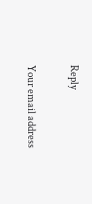Reply

Your email address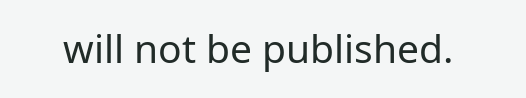will not be published.